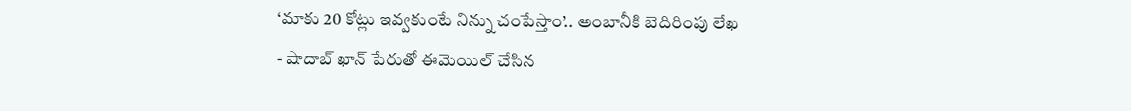‘మాకు 20 కోట్లు ఇవ్వకుంటే నిన్ను చంపేస్తాం’.. అంబానీకి బెదిరింపు లేఖ
- షాదాబ్ ఖాన్ పేరుతో ఈమెయిల్ చేసిన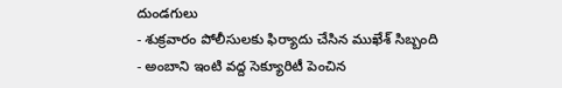దుండగులు
- శుక్రవారం పోలీసులకు ఫిర్యాదు చేసిన ముఖేశ్ సిబ్బంది
- అంబాని ఇంటి వద్ద సెక్యూరిటీ పెంచిన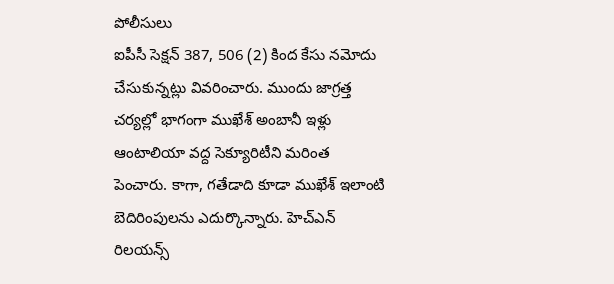పోలీసులు
ఐపీసీ సెక్షన్ 387, 506 (2) కింద కేసు నమోదు చేసుకున్నట్లు వివరించారు. ముందు జాగ్రత్త చర్యల్లో భాగంగా ముఖేశ్ అంబానీ ఇళ్లు ఆంటాలియా వద్ద సెక్యూరిటీని మరింత పెంచారు. కాగా, గతేడాది కూడా ముఖేశ్ ఇలాంటి బెదిరింపులను ఎదుర్కొన్నారు. హెచ్ఎన్ రిలయన్స్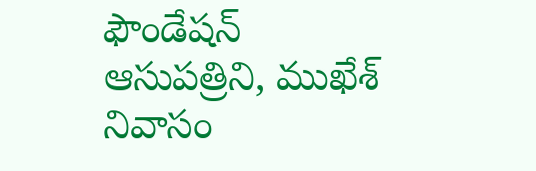ఫౌండేషన్ ఆసుపత్రిని, ముఖేశ్ నివాసం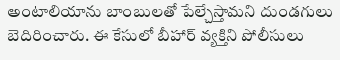అంటాలియాను బాంబులతో పేల్చేస్తామని దుండగులు బెదిరించారు. ఈ కేసులో బీహార్ వ్యక్తిని పోలీసులు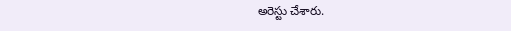అరెస్టు చేశారు.